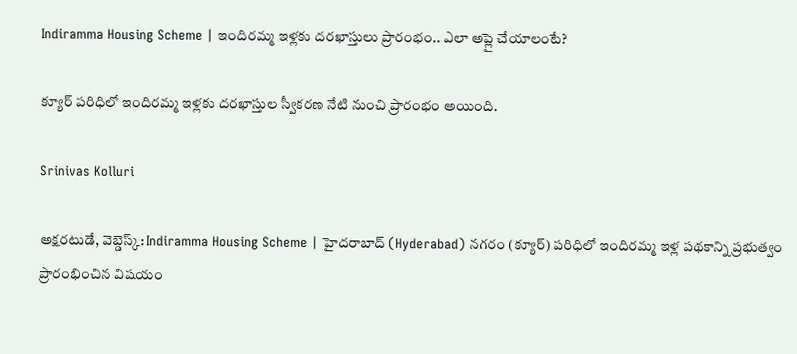Indiramma Housing Scheme | ఇందిరమ్మ ఇళ్లకు దరఖాస్తులు ప్రారంభం.. ఎలా అప్లై చేయాలంటే?

క్యూర్ పరిధిలో ఇందిరమ్మ ఇళ్లకు దరఖాస్తుల స్వీకరణ నేటి నుంచి ప్రారంభం అయింది.

Srinivas Kolluri

అక్షరటుడే, వెబ్డెస్క్: Indiramma Housing Scheme | హైదరాబాద్ (Hyderabad) నగరం (క్యూర్) పరిధిలో ఇందిరమ్మ ఇళ్ల పథకాన్ని ప్రభుత్వం ప్రారంభించిన విషయం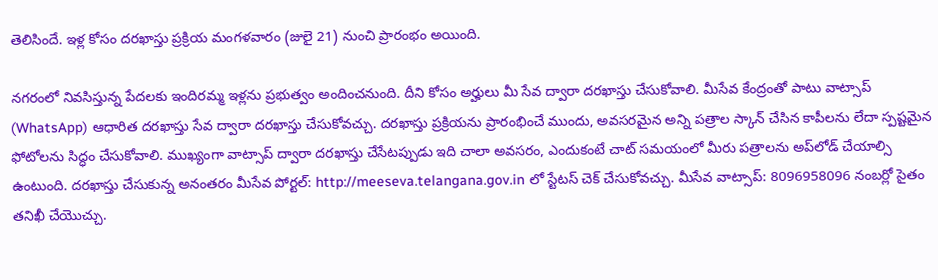తెలిసిందే. ఇళ్ల కోసం దరఖాస్తు ప్రక్రియ మంగళవారం (జులై 21) నుంచి ప్రారంభం అయింది.

నగరంలో నివసిస్తున్న పేదలకు ఇందిరమ్మ ఇళ్లను ప్రభుత్వం అందించనుంది. దీని కోసం అర్హులు మీ సేవ ద్వారా దరఖాస్తు చేసుకోవాలి. మీసేవ కేంద్రంతో పాటు వాట్సాప్ (WhatsApp) ఆధారిత దరఖాస్తు సేవ ద్వారా దరఖాస్తు చేసుకోవచ్చు. దరఖాస్తు ప్రక్రియను ప్రారంభించే ముందు, అవసరమైన అన్ని పత్రాల స్కాన్ చేసిన కాపీలను లేదా స్పష్టమైన ఫోటోలను సిద్ధం చేసుకోవాలి. ముఖ్యంగా వాట్సాప్ ద్వారా దరఖాస్తు చేసేటప్పుడు ఇది చాలా అవసరం, ఎందుకంటే చాట్ సమయంలో మీరు పత్రాలను అప్‌లోడ్ చేయాల్సి ఉంటుంది. దరఖాస్తు చేసుకున్న అనంతరం మీసేవ పోర్టల్: http://meeseva.telangana.gov.in లో స్టేటస్ చెక్ చేసుకోవచ్చు. మీసేవ వాట్సాప్: 8096958096 నంబర్లో సైతం తనిఖీ చేయొచ్చు.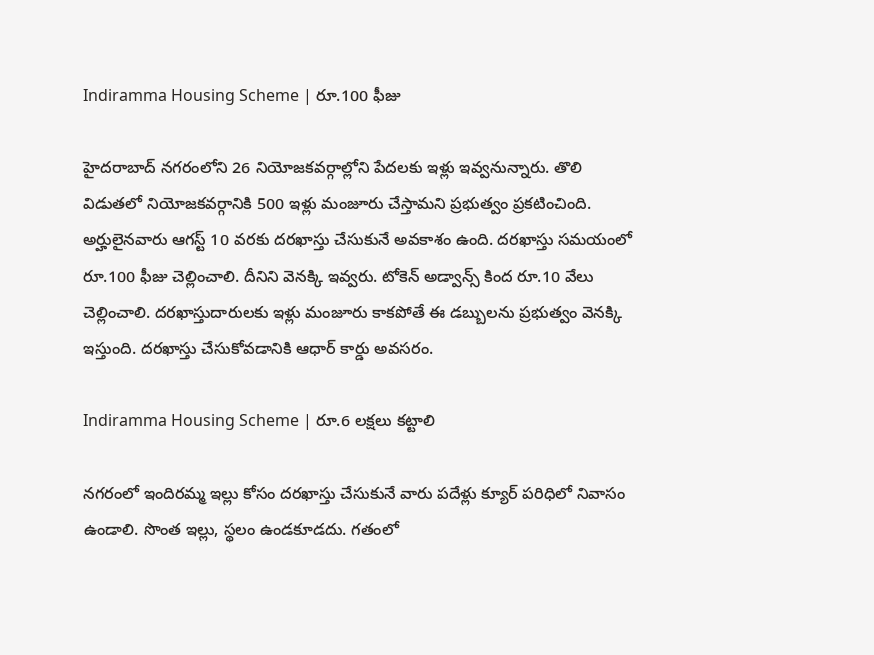Indiramma Housing Scheme | రూ.100 ఫీజు

హైదరాబాద్ నగరంలోని 26 నియోజకవర్గాల్లోని పేదలకు ఇళ్లు ఇవ్వనున్నారు. తొలి విడుతలో నియోజకవర్గానికి 500 ఇళ్లు మంజూరు చేస్తామని ప్రభుత్వం ప్రకటించింది. అర్హులైనవారు ఆగస్ట్ 10 వరకు దరఖాస్తు చేసుకునే అవకాశం ఉంది. దరఖాస్తు సమయంలో రూ.100 ఫీజు చెల్లించాలి. దీనిని వెనక్కి ఇవ్వరు. టోకెన్ అడ్వాన్స్ కింద రూ.10 వేలు చెల్లించాలి. దరఖాస్తుదారులకు ఇళ్లు మంజూరు కాకపోతే ఈ డబ్బులను ప్రభుత్వం వెనక్కి ఇస్తుంది. దరఖాస్తు చేసుకోవడానికి ఆధార్ కార్డు అవసరం.

Indiramma Housing Scheme | రూ.6 లక్షలు కట్టాలి

నగరంలో ఇందిరమ్మ ఇల్లు కోసం దరఖాస్తు చేసుకునే వారు పదేళ్లు క్యూర్ పరిధిలో నివాసం ఉండాలి. సొంత ఇల్లు, స్థలం ఉండకూడదు. గతంలో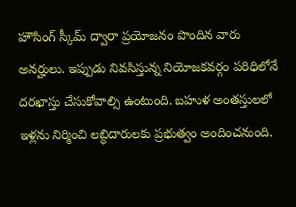హౌసింగ్ స్కీమ్ ద్వారా ప్రయోజనం పొందిన వారు అనర్హులు. ఇప్పుడు నివసిస్తున్న నియోజకవర్గం పరిధిలోనే దరఖాస్తు చేసుకోవాల్సి ఉంటుంది. బహుళ అంతస్తులలో ఇళ్లను నిర్మించి లబ్ధిదారులకు ప్రభుత్వం అందించనుంది.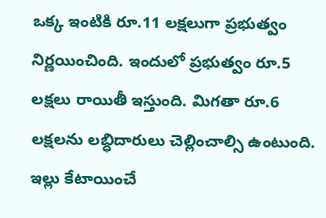ఒక్క ఇంటికి రూ.11 లక్షలుగా ప్రభుత్వం నిర్ణయించింది. ఇందులో ప్రభుత్వం రూ.5 లక్షలు రాయితీ ఇస్తుంది. మిగతా రూ.6 లక్షలను లబ్ధిదారులు చెల్లించాల్సి ఉంటుంది. ఇల్లు కేటాయించే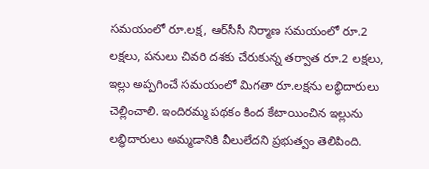సమయంలో రూ.లక్ష, ఆర్‌సీసీ నిర్మాణ సమయంలో రూ.2 లక్షలు, పనులు చివరి దశకు చేరుకున్న తర్వాత రూ.2 లక్షలు, ఇల్లు అప్పగించే సమయంలో మిగతా రూ.లక్షను లబ్ధిదారులు చెల్లించాలి. ఇందిరమ్మ పథకం కింద కేటాయించిన ఇల్లును లబ్ధిదారులు అమ్మడానికి వీలులేదని ప్రభుత్వం తెలిపింది.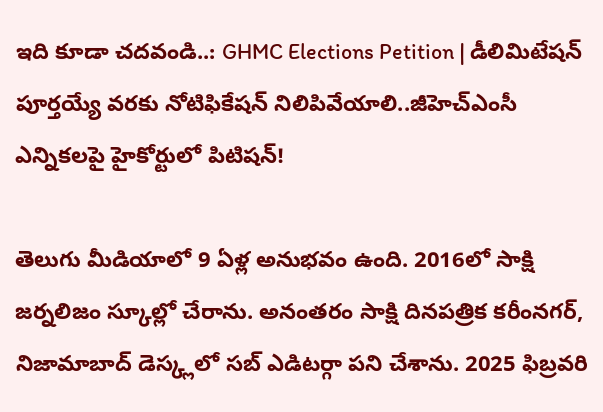ఇది కూడా చదవండి..: GHMC Elections Petition | డీలిమిటేషన్ పూర్తయ్యే వరకు నోటిఫికేషన్ నిలిపివేయాలి..జీహెచ్‌ఎంసీ ఎన్నికలపై హైకోర్టులో పిటిషన్!

తెలుగు మీడియాలో 9 ఏళ్ల అనుభవం ఉంది. 2016లో సాక్షి జర్నలిజం స్కూల్లో చేరాను. అనంతరం సాక్షి దినపత్రిక కరీంనగర్, నిజామాబాద్ డెస్క్లలో సబ్ ఎడిటర్గా పని చేశాను. 2025 ఫిబ్రవరి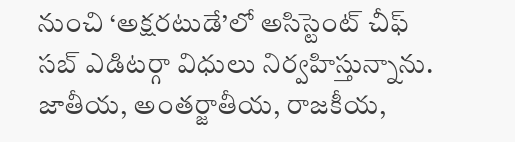నుంచి ‘అక్షరటుడే’లో అసిస్టెంట్ చీఫ్ సబ్ ఎడిటర్గా విధులు నిర్వహిస్తున్నాను. జాతీయ, అంతర్జాతీయ, రాజకీయ,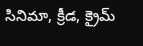సినిమా, క్రీడ, క్రైమ్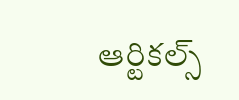ఆర్టికల్స్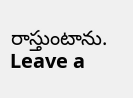రాస్తుంటాను.
Leave a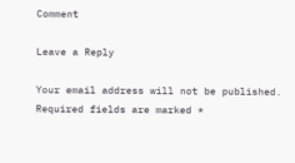Comment

Leave a Reply

Your email address will not be published. Required fields are marked *